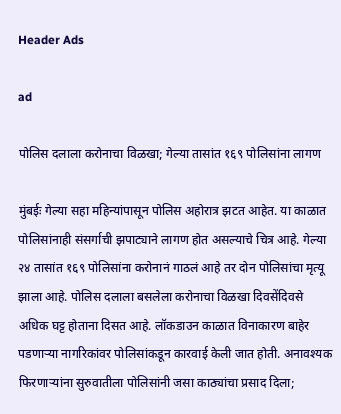Header Ads

ad

पोलिस दलाला करोनाचा विळखा; गेल्या तासांत १६९ पोलिसांना लागण

मुंबईः गेल्या सहा महिन्यांपासून पोलिस अहोरात्र झटत आहेत. या काळात पोलिसांनाही संसर्गाची झपाट्याने लागण होत असल्याचे चित्र आहे. गेल्या २४ तासांत १६९ पोलिसांना करोनानं गाठलं आहे तर दोन पोलिसांचा मृत्यू झाला आहे. पोलिस दलाला बसलेला करोनाचा विळखा दिवसेंदिवसे अधिक घट्ट होताना दिसत आहे. लॉकडाउन काळात विनाकारण बाहेर पडणाऱ्या नागरिकांवर पोलिसांकडून कारवाई केली जात होती. अनावश्यक फिरणाऱ्यांना सुरुवातीला पोलिसांनी जसा काठ्यांचा प्रसाद दिला;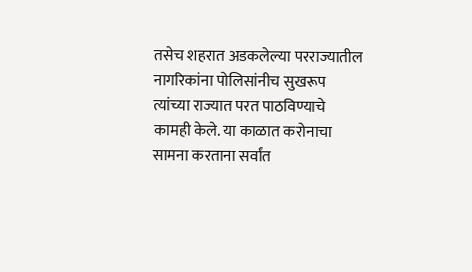तसेच शहरात अडकलेल्या परराज्यातील नागरिकांना पोलिसांनीच सुखरूप त्यांच्या राज्यात परत पाठविण्याचे कामही केले. या काळात करोनाचा सामना करताना सर्वांत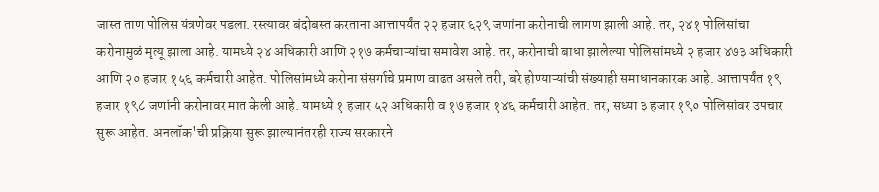जास्त ताण पोलिस यंत्रणेवर पडला. रस्त्यावर बंदोबस्त करताना आत्तापर्यंत २२ हजार ६२९ जणांना करोनाची लागण झाली आहे. तर, २४१ पोलिसांचा करोनामुळं मृत्यू झाला आहे. यामध्ये २४ अधिकारी आणि २१७ कर्मचाऱ्यांचा समावेश आहे. तर, करोनाची बाधा झालेल्या पोलिसांमध्ये २ हजार ४७३ अधिकारी आणि २० हजार १५६ कर्मचारी आहेत. पोलिसांमध्ये करोना संसर्गाचे प्रमाण वाढत असले तरी, बरे होण्याऱ्यांची संख्याही समाधानकारक आहे. आत्तापर्यंत १९ हजार १९८ जणांनी करोनावर मात केली आहे. यामध्ये १ हजार ५२ अधिकारी व १७ हजार १४६ कर्मचारी आहेत. तर, सध्या ३ हजार १९० पोलिसांवर उपचार सुरू आहेत. अनलॉक'ची प्रक्रिया सुरू झाल्यानंतरही राज्य सरकारने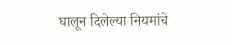घालून दिलेल्या नियमांचे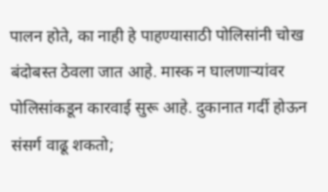पालन होते, का नाही हे पाहण्यासाठी पोलिसांनी चोख बंदोबस्त ठेवला जात आहे. मास्क न घालणाऱ्यांवर पोलिसांकडून कारवाई सुरू आहे. दुकानात गर्दी होऊन संसर्ग वाढू शकतो;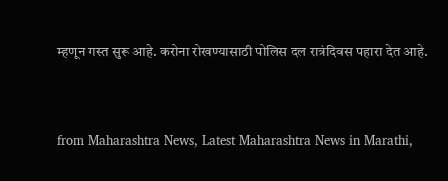म्हणून गस्त सुरू आहे. करोना रोखण्यासाठी पोलिस दल रात्रंदिवस पहारा देत आहे.


from Maharashtra News, Latest Maharashtra News in Marathi,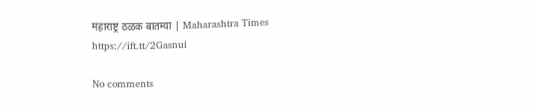महाराष्ट्र ठळक बातम्या | Maharashtra Times https://ift.tt/2Gasnui

No comments